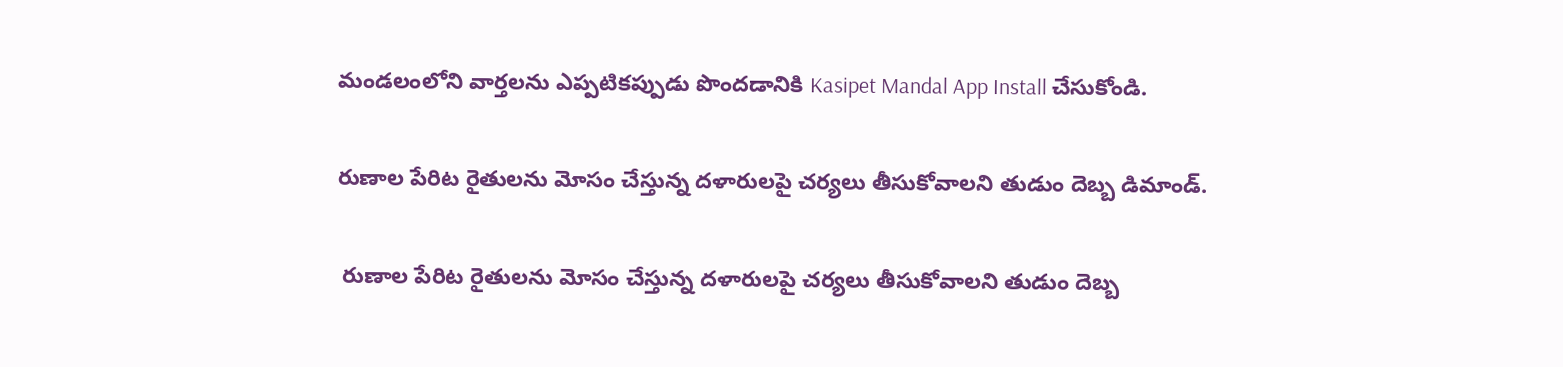మండలంలోని వార్తలను ఎప్పటికప్పుడు పొందడానికి Kasipet Mandal App Install చేసుకోండి.

రుణాల పేరిట రైతులను మోసం చేస్తున్న దళారులపై చర్యలు తీసుకోవాలని తుడుం దెబ్బ డిమాండ్.

 రుణాల పేరిట రైతులను మోసం చేస్తున్న దళారులపై చర్యలు తీసుకోవాలని తుడుం దెబ్బ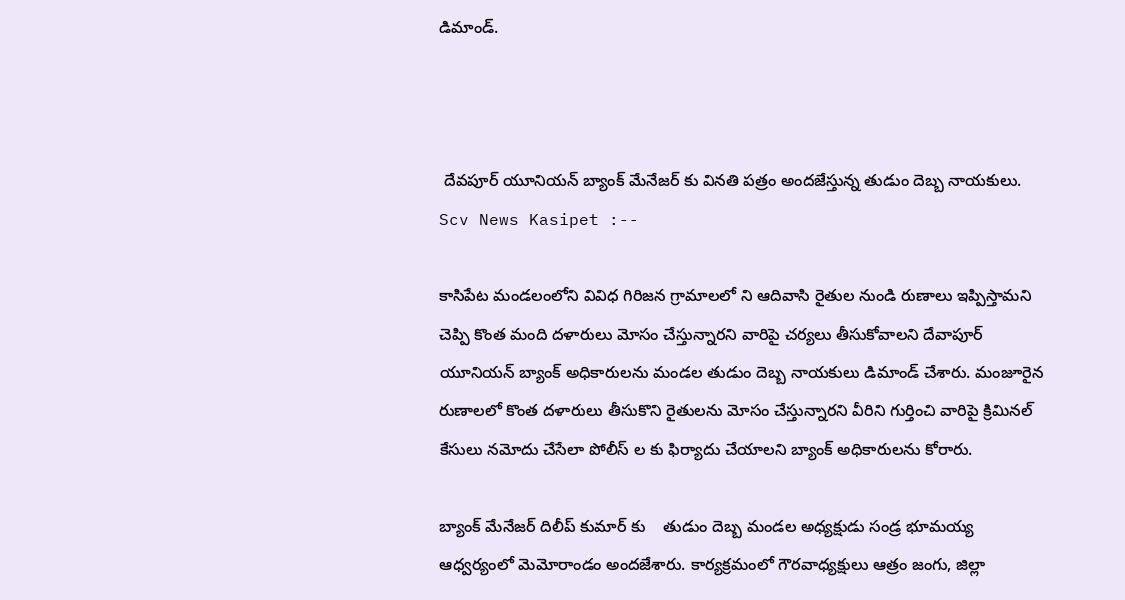డిమాండ్.



 దేవపూర్ యూనియన్ బ్యాంక్ మేనేజర్ కు వినతి పత్రం అందజేస్తున్న తుడుం దెబ్బ నాయకులు.
Scv News Kasipet :--

కాసిపేట మండలంలోని వివిధ గిరిజన గ్రామాలలో ని ఆదివాసి రైతుల నుండి రుణాలు ఇప్పిస్తామని చెప్పి కొంత మంది దళారులు మోసం చేస్తున్నారని వారిపై చర్యలు తీసుకోవాలని దేవాపూర్ యూనియన్ బ్యాంక్ అధికారులను మండల తుడుం దెబ్బ నాయకులు డిమాండ్ చేశారు. మంజూరైన రుణాలలో కొంత దళారులు తీసుకొని రైతులను మోసం చేస్తున్నారని వీరిని గుర్తించి వారిపై క్రిమినల్ కేసులు నమోదు చేసేలా పోలీస్ ల కు ఫిర్యాదు చేయాలని బ్యాంక్ అధికారులను కోరారు.

బ్యాంక్ మేనేజర్ దిలీప్ కుమార్ కు    తుడుం దెబ్బ మండల అధ్యక్షుడు సండ్ర భూమయ్య ఆధ్వర్యంలో మెమోరాండం అందజేశారు. కార్యక్రమంలో గౌరవాధ్యక్షులు ఆత్రం జంగు, జిల్లా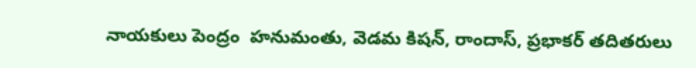నాయకులు పెంద్రం  హనుమంతు, వెడమ కిషన్, రాందాస్, ప్రభాకర్ తదితరులు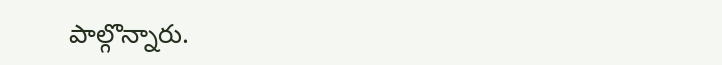పాల్గొన్నారు.